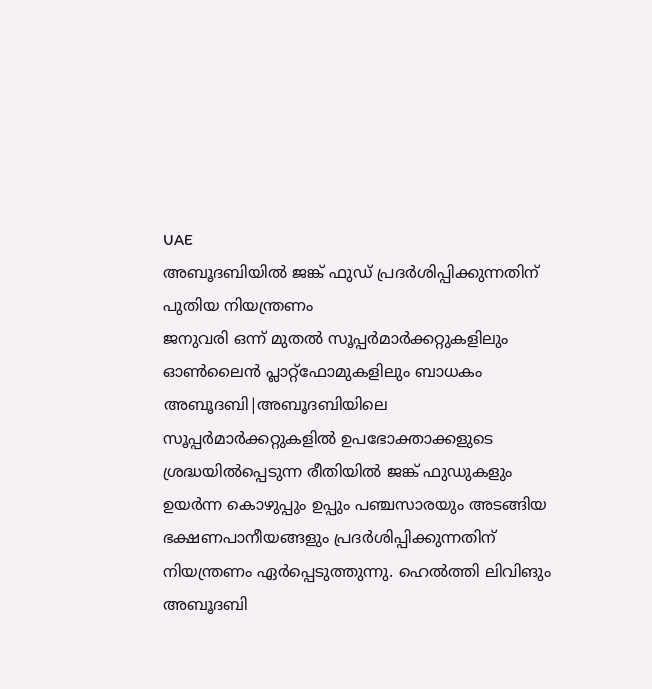UAE
അബൂദബിയിൽ ജങ്ക് ഫുഡ് പ്രദർശിപ്പിക്കുന്നതിന് പുതിയ നിയന്ത്രണം
ജനുവരി ഒന്ന് മുതൽ സൂപ്പർമാർക്കറ്റുകളിലും ഓൺലൈൻ പ്ലാറ്റ്ഫോമുകളിലും ബാധകം
അബൂദബി|അബൂദബിയിലെ സൂപ്പർമാർക്കറ്റുകളിൽ ഉപഭോക്താക്കളുടെ ശ്രദ്ധയിൽപ്പെടുന്ന രീതിയിൽ ജങ്ക് ഫുഡുകളും ഉയർന്ന കൊഴുപ്പും ഉപ്പും പഞ്ചസാരയും അടങ്ങിയ ഭക്ഷണപാനീയങ്ങളും പ്രദർശിപ്പിക്കുന്നതിന് നിയന്ത്രണം ഏർപ്പെടുത്തുന്നു. ഹെൽത്തി ലിവിങും അബൂദബി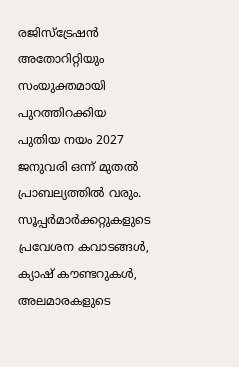രജിസ്ട്രേഷൻ അതോറിറ്റിയും സംയുക്തമായി പുറത്തിറക്കിയ പുതിയ നയം 2027 ജനുവരി ഒന്ന് മുതൽ പ്രാബല്യത്തിൽ വരും.
സൂപ്പർമാർക്കറ്റുകളുടെ പ്രവേശന കവാടങ്ങൾ, ക്യാഷ് കൗണ്ടറുകൾ, അലമാരകളുടെ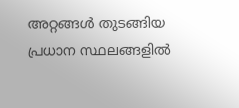അറ്റങ്ങൾ തുടങ്ങിയ പ്രധാന സ്ഥലങ്ങളിൽ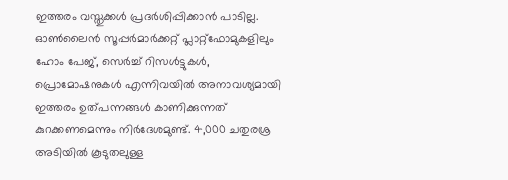ഇത്തരം വസ്തുക്കൾ പ്രദർശിപ്പിക്കാൻ പാടില്ല. ഓൺലൈൻ സൂപ്പർമാർക്കറ്റ് പ്ലാറ്റ്ഫോമുകളിലും ഹോം പേജ്, സെർച്ച് റിസൾട്ടുകൾ, പ്രൊമോഷനുകൾ എന്നിവയിൽ അനാവശ്യമായി ഇത്തരം ഉത്പന്നങ്ങൾ കാണിക്കുന്നത് കുറക്കണമെന്നും നിർദേശമുണ്ട്. 4,000 ചതുരശ്ര അടിയിൽ കൂടുതലുള്ള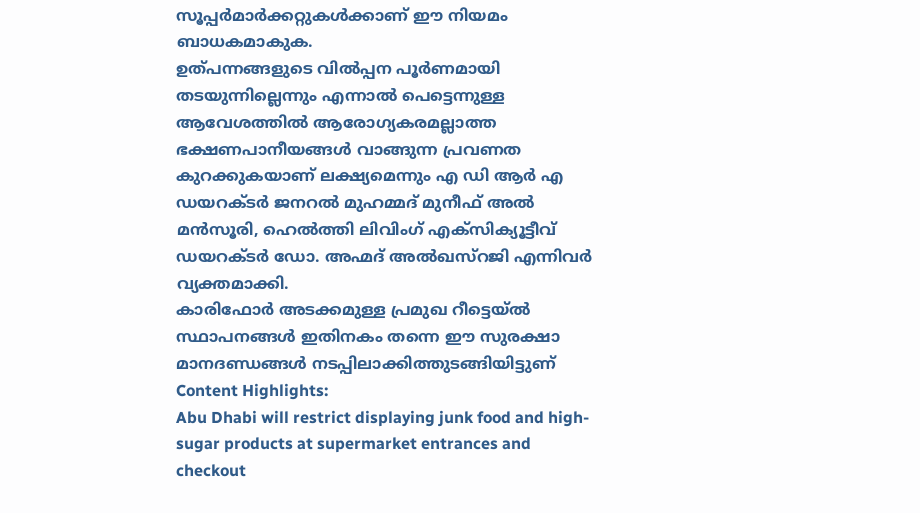സൂപ്പർമാർക്കറ്റുകൾക്കാണ് ഈ നിയമം ബാധകമാകുക.
ഉത്പന്നങ്ങളുടെ വിൽപ്പന പൂർണമായി തടയുന്നില്ലെന്നും എന്നാൽ പെട്ടെന്നുള്ള ആവേശത്തിൽ ആരോഗ്യകരമല്ലാത്ത ഭക്ഷണപാനീയങ്ങൾ വാങ്ങുന്ന പ്രവണത കുറക്കുകയാണ് ലക്ഷ്യമെന്നും എ ഡി ആർ എ ഡയറക്ടർ ജനറൽ മുഹമ്മദ് മുനീഫ് അൽ മൻസൂരി, ഹെൽത്തി ലിവിംഗ് എക്സിക്യൂട്ടീവ് ഡയറക്ടർ ഡോ. അഹ്മദ് അൽഖസ്റജി എന്നിവർ വ്യക്തമാക്കി.
കാരിഫോർ അടക്കമുള്ള പ്രമുഖ റീട്ടെയ്ൽ സ്ഥാപനങ്ങൾ ഇതിനകം തന്നെ ഈ സുരക്ഷാ മാനദണ്ഡങ്ങൾ നടപ്പിലാക്കിത്തുടങ്ങിയിട്ടുണ്
Content Highlights:
Abu Dhabi will restrict displaying junk food and high-sugar products at supermarket entrances and checkout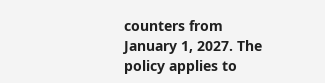counters from January 1, 2027. The policy applies to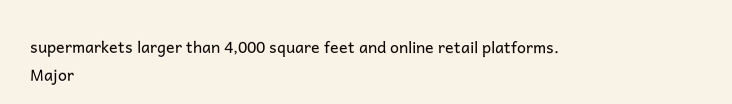supermarkets larger than 4,000 square feet and online retail platforms. Major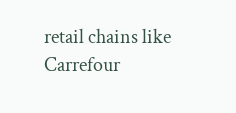retail chains like Carrefour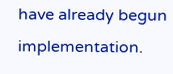have already begun implementation.